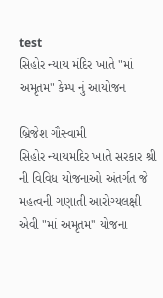test
સિહોર ન્યાય મંદિર ખાતે "માં અમૃતમ" કેમ્પ નું આયોજન

બ્રિજેશ ગૌસ્વામી
સિહોર ન્યાયમદિર ખાતે સરકાર શ્રી ની વિવિધ યોજનાઓ અંતર્ગત જે મહત્વની ગણાતી આરોગ્યલક્ષી એવી "માં અમૃતમ'' યોજના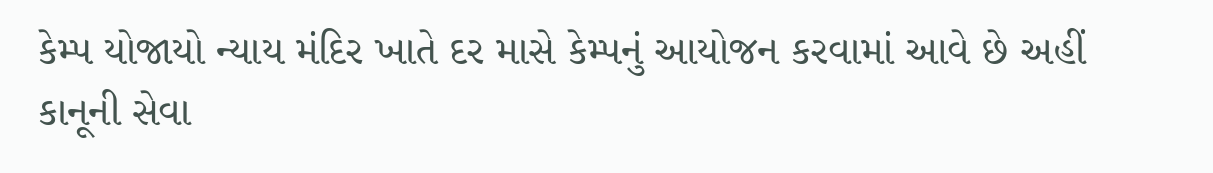કેમ્પ યોજાયો ન્યાય મંદિર ખાતે દર માસે કેમ્પનું આયોજન કરવામાં આવે છે અહીં કાનૂની સેવા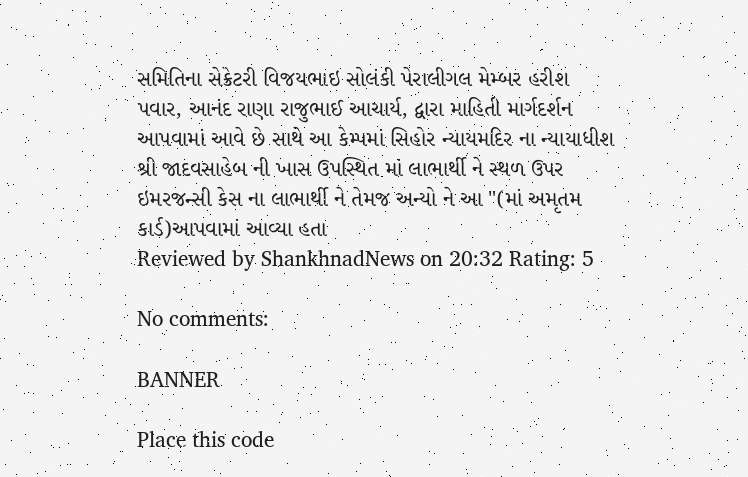સમિતિના સેક્રેટરી વિજયભાઇ સોલંકી પેરાલીગલ મેમ્બર હરીશ પવાર, આનંદ રાણા રાજુભાઈ આચાર્ય, દ્વારા માહિતી માર્ગદર્શન આપવામાં આવે છે સાથે આ કેમ્પમાં સિહોર ન્યાયમદિર ના ન્યાયાધીશ શ્રી જાદવસાહેબ ની ખાસ ઉપસ્થિત માં લાભાર્થી ને સ્થળ ઉપર ઇમરજન્સી કેસ ના લાભાર્થી ને તેમજ અન્યો ને આ "(માં અમૃતમ કાર્ડ)આપવામાં આવ્યા હતા
Reviewed by ShankhnadNews on 20:32 Rating: 5

No comments:

BANNER

Place this code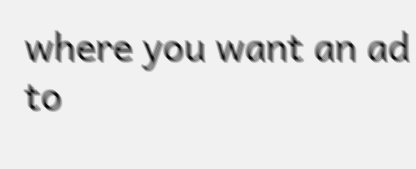where you want an ad to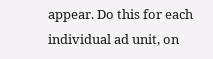appear. Do this for each individual ad unit, on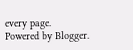every page.
Powered by Blogger.